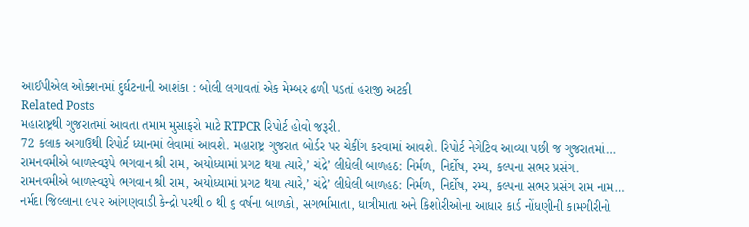આઈપીએલ ઓક્શનમાં દુર્ઘટનાની આશંકા : બોલી લગાવતાં એક મેમ્બર ઢળી પડતાં હરાજી અટકી
Related Posts
મહારાષ્ટ્રથી ગુજરાતમાં આવતા તમામ મુસાફરો માટે RTPCR રિપોર્ટ હોવો જરૂરી.
72 કલાક અગાઉથી રિપોર્ટ ધ્યાનમાં લેવામાં આવશે. મહારાષ્ટ્ર ગુજરાત બોર્ડર પર ચેકીંગ કરવામાં આવશે. રિપોર્ટ નેગેટિવ આવ્યા પછી જ ગુજરાતમાં…
રામનવમીએ બાળસ્વરૂપે ભગવાન શ્રી રામ, અયોધ્યામાં પ્રગટ થયા ત્યારે,’ ચંદ્રે’ લીધેલી બાળહઠ: નિર્મળ, નિર્દોષ, રમ્ય, કલ્પના સભર પ્રસંગ.
રામનવમીએ બાળસ્વરૂપે ભગવાન શ્રી રામ, અયોધ્યામાં પ્રગટ થયા ત્યારે,’ ચંદ્રે’ લીધેલી બાળહઠ: નિર્મળ, નિર્દોષ, રમ્ય, કલ્પના સભર પ્રસંગ રામ નામ…
નર્મદા જિલ્લાના ૯૫૨ આંગણવાડી કેન્દ્રો પરથી ૦ થી ૬ વર્ષના બાળકો, સગર્ભામાતા, ધાત્રીમાતા અને કિશોરીઓના આધાર કાર્ડ નોંધણીની કામગીરીનો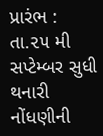પ્રારંભ : તા.૨૫ મી સપ્ટેમ્બર સુધી થનારી નોંધણીની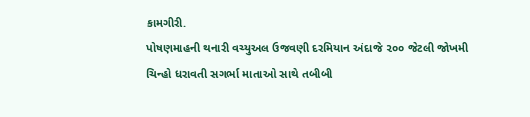કામગીરી.
પોષણમાહની થનારી વચ્યુઅલ ઉજવણી દરમિયાન અંદાજે ૨૦૦ જેટલી જોખમી ચિન્હો ધરાવતી સગર્ભા માતાઓ સાથે તબીબી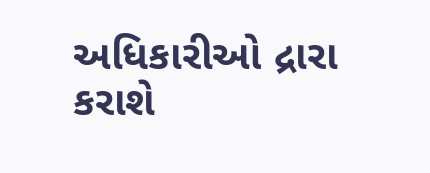અધિકારીઓ દ્રારા કરાશે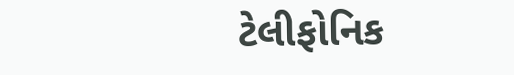ટેલીફોનિક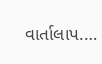વાર્તાલાપ.…